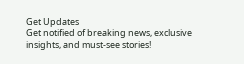Get Updates
Get notified of breaking news, exclusive insights, and must-see stories!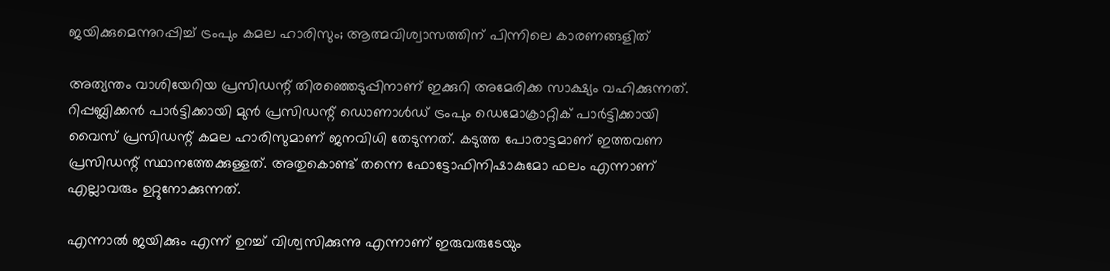ജയിക്കുമെന്നുറപ്പിച്ച് ട്രംപും കമല ഹാരിസും; ആത്മവിശ്വാസത്തിന് പിന്നിലെ കാരണങ്ങളിത്

അത്യന്തം വാശിയേറിയ പ്രസിഡന്റ് തിരഞ്ഞെടുപ്പിനാണ് ഇക്കുറി അമേരിക്ക സാക്ഷ്യം വഹിക്കുന്നത്. റിപ്പബ്ലിക്കന്‍ പാര്‍ട്ടിക്കായി മുന്‍ പ്രസിഡന്റ് ഡൊണാള്‍ഡ് ട്രംപും ഡെമോക്രാറ്റിക് പാര്‍ട്ടിക്കായി വൈസ് പ്രസിഡന്റ് കമല ഹാരിസുമാണ് ജനവിധി തേടുന്നത്. കടുത്ത പോരാട്ടമാണ് ഇത്തവണ പ്രസിഡന്റ് സ്ഥാനത്തേക്കുള്ളത്. അതുകൊണ്ട് തന്നെ ഫോട്ടോഫിനിഷാകുമോ ഫലം എന്നാണ് എല്ലാവരും ഉറ്റുനോക്കുന്നത്.

എന്നാല്‍ ജയിക്കും എന്ന് ഉറച്ച് വിശ്വസിക്കുന്നു എന്നാണ് ഇരുവരുടേയും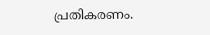പ്രതികരണം.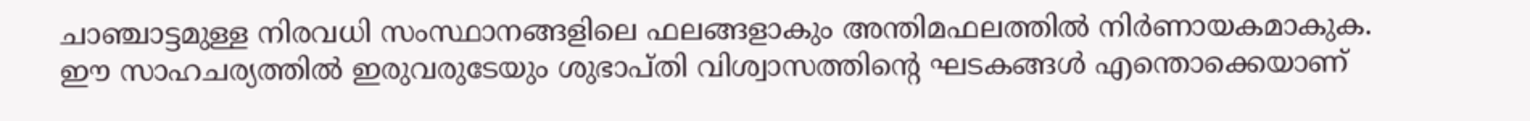ചാഞ്ചാട്ടമുള്ള നിരവധി സംസ്ഥാനങ്ങളിലെ ഫലങ്ങളാകും അന്തിമഫലത്തില്‍ നിര്‍ണായകമാകുക. ഈ സാഹചര്യത്തില്‍ ഇരുവരുടേയും ശുഭാപ്തി വിശ്വാസത്തിന്റെ ഘടകങ്ങള്‍ എന്തൊക്കെയാണ്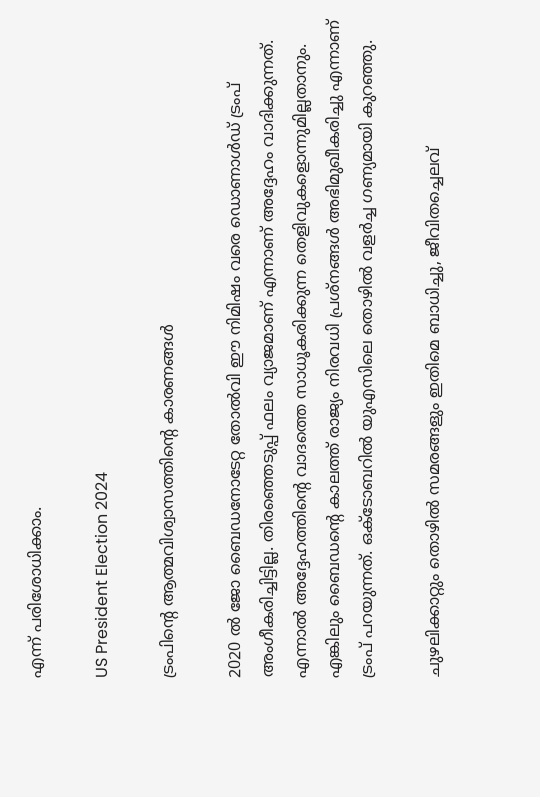എന്ന് പരിശോധിക്കാം.

US President Election 2024

ട്രംപിന്റെ ആത്മവിശ്വാസത്തിന്റെ കാരണങ്ങള്‍

2020 ല്‍ ജോ ബൈഡനോടേറ്റ തോല്‍വി ഈ നിമിഷം വരെ ഡൊണാള്‍ഡ് ട്രംപ് അംഗീകരിച്ചിട്ടില്ല. തിരഞ്ഞെടുപ്പ് ഫലം വ്യാജമാണ് എന്നാണ് അദ്ദേഹം വാദിക്കുന്നത്. എന്നാല്‍ അദ്ദേഹത്തിന്റെ വാദത്തെ സാധൂകരിക്കുന്ന തെളിവുകളൊന്നുമില്ലതാനും. എങ്കിലും ബൈഡന്റെ കാലത്ത് രാജ്യം നിരവധി പ്രശ്‌നങ്ങള്‍ അഭിമുഖീകരിച്ചു എന്നാണ് ട്രംപ് പറയുന്നത്. ഒക്ടോബറില്‍ യുഎസിലെ തൊഴില്‍ വളര്‍ച്ച ഗണ്യമായി കുറഞ്ഞു.

ചുഴലിക്കാറ്റും തൊഴില്‍ സമരങ്ങളും ഇതിമെ ബാധിച്ചു, ജീവിതച്ചെലവ്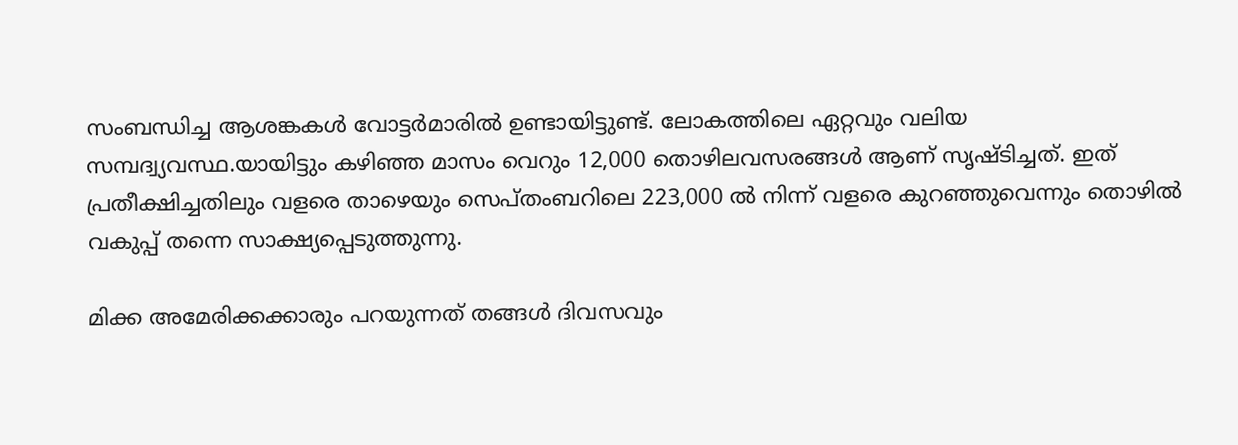സംബന്ധിച്ച ആശങ്കകള്‍ വോട്ടര്‍മാരില്‍ ഉണ്ടായിട്ടുണ്ട്. ലോകത്തിലെ ഏറ്റവും വലിയ സമ്പദ്വ്യവസ്ഥ.യായിട്ടും കഴിഞ്ഞ മാസം വെറും 12,000 തൊഴിലവസരങ്ങള്‍ ആണ് സൃഷ്ടിച്ചത്. ഇത് പ്രതീക്ഷിച്ചതിലും വളരെ താഴെയും സെപ്തംബറിലെ 223,000 ല്‍ നിന്ന് വളരെ കുറഞ്ഞുവെന്നും തൊഴില്‍ വകുപ്പ് തന്നെ സാക്ഷ്യപ്പെടുത്തുന്നു.

മിക്ക അമേരിക്കക്കാരും പറയുന്നത് തങ്ങള്‍ ദിവസവും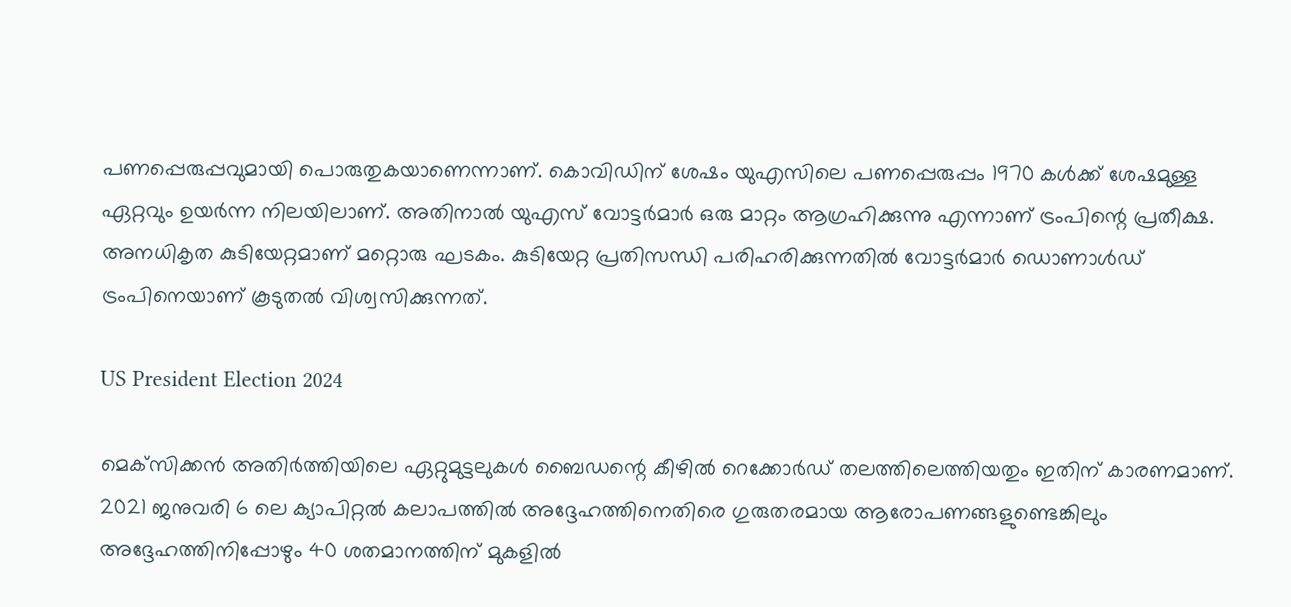പണപ്പെരുപ്പവുമായി പൊരുതുകയാണെന്നാണ്. കൊവിഡിന് ശേഷം യുഎസിലെ പണപ്പെരുപ്പം 1970 കള്‍ക്ക് ശേഷമുള്ള ഏറ്റവും ഉയര്‍ന്ന നിലയിലാണ്. അതിനാല്‍ യുഎസ് വോട്ടര്‍മാര്‍ ഒരു മാറ്റം ആഗ്രഹിക്കുന്നു എന്നാണ് ട്രംപിന്റെ പ്രതീക്ഷ. അനധികൃത കുടിയേറ്റമാണ് മറ്റൊരു ഘടകം. കുടിയേറ്റ പ്രതിസന്ധി പരിഹരിക്കുന്നതില്‍ വോട്ടര്‍മാര്‍ ഡൊണാള്‍ഡ് ട്രംപിനെയാണ് കൂടുതല്‍ വിശ്വസിക്കുന്നത്.

US President Election 2024

മെക്‌സിക്കന്‍ അതിര്‍ത്തിയിലെ ഏറ്റുമുട്ടലുകള്‍ ബൈഡന്റെ കീഴില്‍ റെക്കോര്‍ഡ് തലത്തിലെത്തിയതും ഇതിന് കാരണമാണ്. 2021 ജനുവരി 6 ലെ ക്യാപിറ്റല്‍ കലാപത്തില്‍ അദ്ദേഹത്തിനെതിരെ ഗുരുതരമായ ആരോപണങ്ങളുണ്ടെങ്കിലും അദ്ദേഹത്തിനിപ്പോഴും 40 ശതമാനത്തിന് മുകളില്‍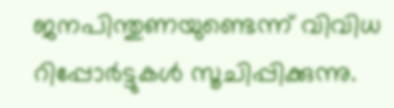ജനപിന്തുണയുണ്ടെന്ന് വിവിധ റിപ്പോര്‍ട്ടുകള്‍ സൂചിപ്പിക്കുന്നു.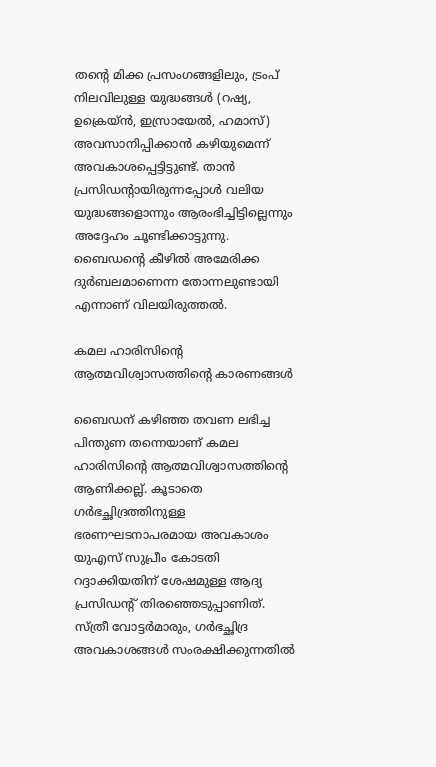തന്റെ മിക്ക പ്രസംഗങ്ങളിലും, ട്രംപ് നിലവിലുള്ള യുദ്ധങ്ങള്‍ (റഷ്യ, ഉക്രെയ്ന്‍, ഇസ്രായേല്‍, ഹമാസ്) അവസാനിപ്പിക്കാന്‍ കഴിയുമെന്ന് അവകാശപ്പെട്ടിട്ടുണ്ട്. താന്‍ പ്രസിഡന്റായിരുന്നപ്പോള്‍ വലിയ യുദ്ധങ്ങളൊന്നും ആരംഭിച്ചിട്ടില്ലെന്നും അദ്ദേഹം ചൂണ്ടിക്കാട്ടുന്നു. ബൈഡന്റെ കീഴില്‍ അമേരിക്ക ദുര്‍ബലമാണെന്ന തോന്നലുണ്ടായി എന്നാണ് വിലയിരുത്തല്‍.

കമല ഹാരിസിന്റെ ആത്മവിശ്വാസത്തിന്റെ കാരണങ്ങള്‍

ബൈഡന് കഴിഞ്ഞ തവണ ലഭിച്ച പിന്തുണ തന്നെയാണ് കമല ഹാരിസിന്റെ ആത്മവിശ്വാസത്തിന്റെ ആണിക്കല്ല്. കൂടാതെ ഗര്‍ഭച്ഛിദ്രത്തിനുള്ള ഭരണഘടനാപരമായ അവകാശം യുഎസ് സുപ്രീം കോടതി റദ്ദാക്കിയതിന് ശേഷമുള്ള ആദ്യ പ്രസിഡന്റ് തിരഞ്ഞെടുപ്പാണിത്. സ്ത്രീ വോട്ടര്‍മാരും, ഗര്‍ഭച്ഛിദ്ര അവകാശങ്ങള്‍ സംരക്ഷിക്കുന്നതില്‍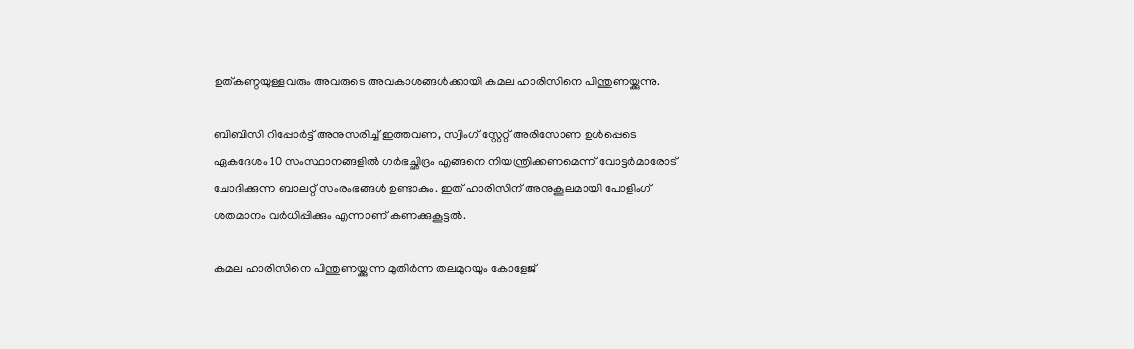ഉത്കണ്ഠയുള്ളവരും അവരുടെ അവകാശങ്ങള്‍ക്കായി കമല ഹാരിസിനെ പിന്തുണയ്ക്കുന്നു.

ബിബിസി റിപ്പോര്‍ട്ട് അനുസരിച്ച് ഇത്തവണ, സ്വിംഗ് സ്റ്റേറ്റ് അരിസോണ ഉള്‍പ്പെടെ ഏകദേശം 10 സംസ്ഥാനങ്ങളില്‍ ഗര്‍ഭച്ഛിദ്രം എങ്ങനെ നിയന്ത്രിക്കണമെന്ന് വോട്ടര്‍മാരോട് ചോദിക്കുന്ന ബാലറ്റ് സംരംഭങ്ങള്‍ ഉണ്ടാകും. ഇത് ഹാരിസിന് അനുകൂലമായി പോളിംഗ് ശതമാനം വര്‍ധിപ്പിക്കും എന്നാണ് കണക്കുകൂട്ടല്‍.

കമല ഹാരിസിനെ പിന്തുണയ്ക്കുന്ന മുതിര്‍ന്ന തലമുറയും കോളേജ്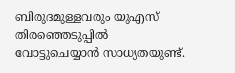ബിരുദമുള്ളവരും യുഎസ് തിരഞ്ഞെടുപ്പില്‍ വോട്ടുചെയ്യാന്‍ സാധ്യതയുണ്ട്.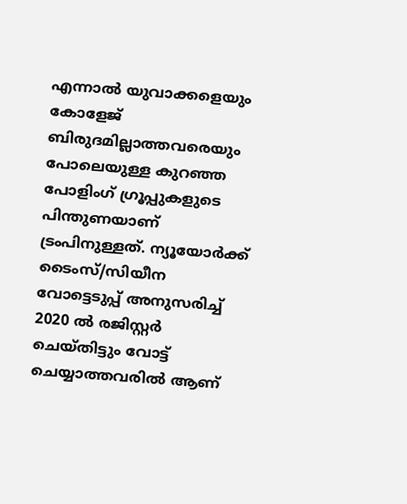എന്നാല്‍ യുവാക്കളെയും കോളേജ് ബിരുദമില്ലാത്തവരെയും പോലെയുള്ള കുറഞ്ഞ പോളിംഗ് ഗ്രൂപ്പുകളുടെ പിന്തുണയാണ് ട്രംപിനുള്ളത്. ന്യൂയോര്‍ക്ക് ടൈംസ്/സിയീന വോട്ടെടുപ്പ് അനുസരിച്ച് 2020 ല്‍ രജിസ്റ്റര്‍ ചെയ്തിട്ടും വോട്ട് ചെയ്യാത്തവരില്‍ ആണ്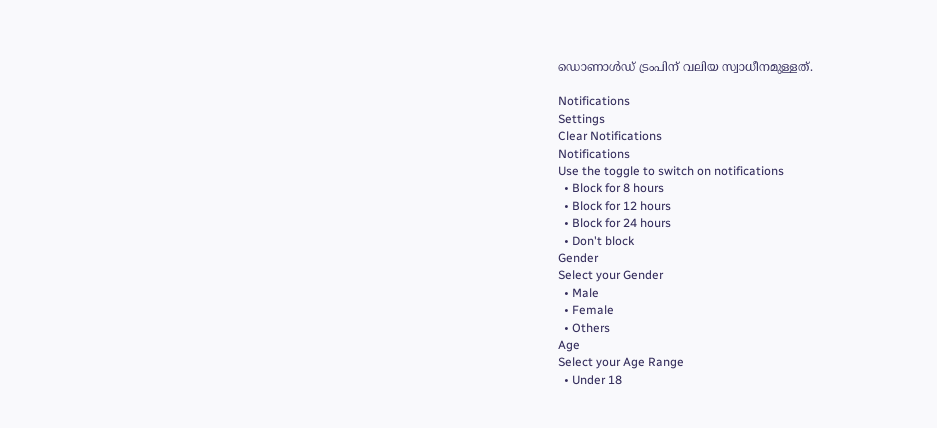ഡൊണാള്‍ഡ് ട്രംപിന് വലിയ സ്വാധീനമുള്ളത്.

Notifications
Settings
Clear Notifications
Notifications
Use the toggle to switch on notifications
  • Block for 8 hours
  • Block for 12 hours
  • Block for 24 hours
  • Don't block
Gender
Select your Gender
  • Male
  • Female
  • Others
Age
Select your Age Range
  • Under 18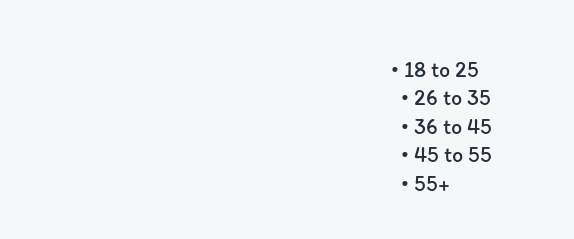• 18 to 25
  • 26 to 35
  • 36 to 45
  • 45 to 55
  • 55+